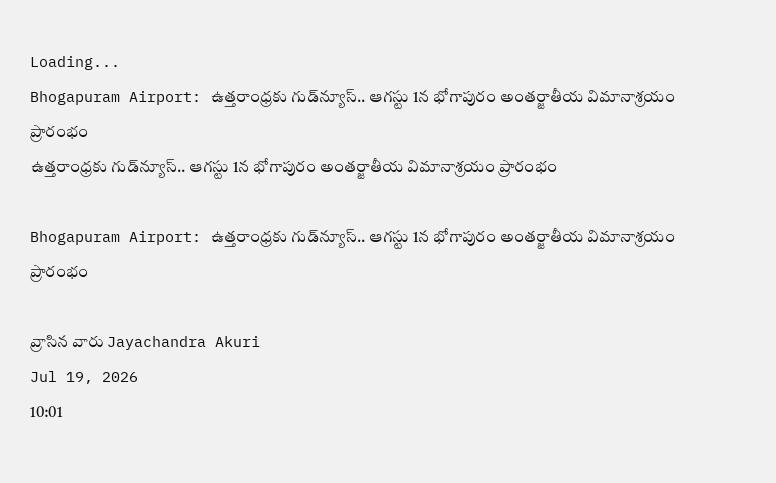Loading...
Bhogapuram Airport: ఉత్తరాంధ్రకు గుడ్‌న్యూస్.. ఆగస్టు 1న భోగాపురం అంతర్జాతీయ విమానాశ్రయం ప్రారంభం
ఉత్తరాంధ్రకు గుడ్‌న్యూస్.. ఆగస్టు 1న భోగాపురం అంతర్జాతీయ విమానాశ్రయం ప్రారంభం

Bhogapuram Airport: ఉత్తరాంధ్రకు గుడ్‌న్యూస్.. ఆగస్టు 1న భోగాపురం అంతర్జాతీయ విమానాశ్రయం ప్రారంభం

వ్రాసిన వారు Jayachandra Akuri
Jul 19, 2026
10:01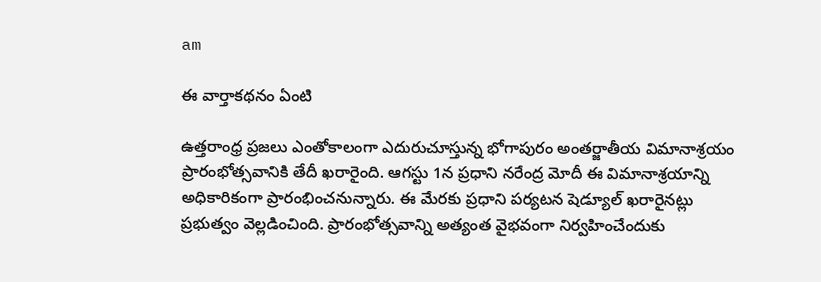am

ఈ వార్తాకథనం ఏంటి

ఉత్తరాంధ్ర ప్రజలు ఎంతోకాలంగా ఎదురుచూస్తున్న భోగాపురం అంతర్జాతీయ విమానాశ్రయం ప్రారంభోత్సవానికి తేదీ ఖరారైంది. ఆగస్టు 1న ప్రధాని నరేంద్ర మోదీ ఈ విమానాశ్రయాన్ని అధికారికంగా ప్రారంభించనున్నారు. ఈ మేరకు ప్రధాని పర్యటన షెడ్యూల్ ఖరారైనట్లు ప్రభుత్వం వెల్లడించింది. ప్రారంభోత్సవాన్ని అత్యంత వైభవంగా నిర్వహించేందుకు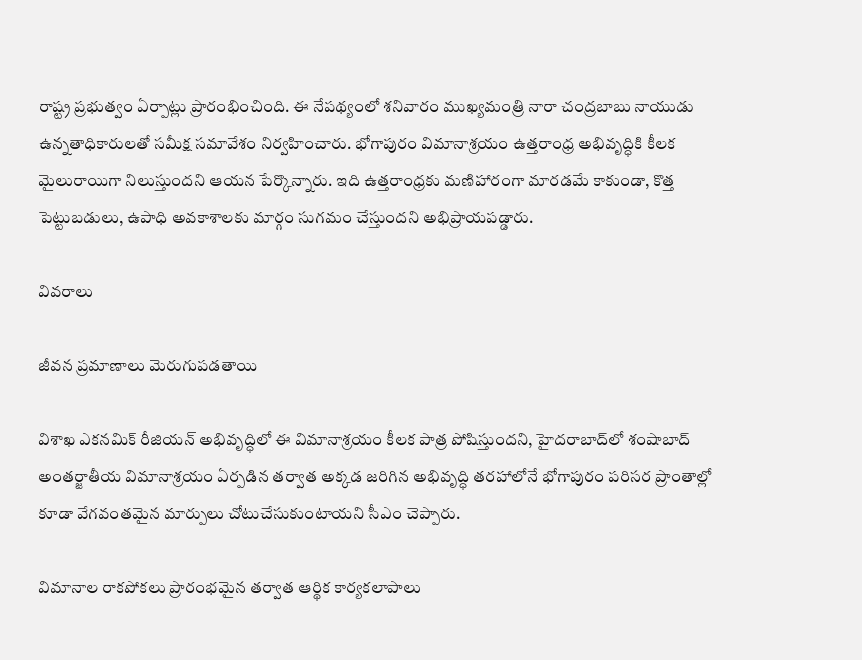రాష్ట్ర ప్రభుత్వం ఏర్పాట్లు ప్రారంభించింది. ఈ నేపథ్యంలో శనివారం ముఖ్యమంత్రి నారా చంద్రబాబు నాయుడు ఉన్నతాధికారులతో సమీక్ష సమావేశం నిర్వహించారు. భోగాపురం విమానాశ్రయం ఉత్తరాంధ్ర అభివృద్ధికి కీలక మైలురాయిగా నిలుస్తుందని ఆయన పేర్కొన్నారు. ఇది ఉత్తరాంధ్రకు మణిహారంగా మారడమే కాకుండా, కొత్త పెట్టుబడులు, ఉపాధి అవకాశాలకు మార్గం సుగమం చేస్తుందని అభిప్రాయపడ్డారు.

వివరాలు

జీవన ప్రమాణాలు మెరుగుపడతాయి

విశాఖ ఎకనమిక్ రీజియన్ అభివృద్ధిలో ఈ విమానాశ్రయం కీలక పాత్ర పోషిస్తుందని, హైదరాబాద్‌లో శంషాబాద్ అంతర్జాతీయ విమానాశ్రయం ఏర్పడిన తర్వాత అక్కడ జరిగిన అభివృద్ధి తరహాలోనే భోగాపురం పరిసర ప్రాంతాల్లో కూడా వేగవంతమైన మార్పులు చోటుచేసుకుంటాయని సీఎం చెప్పారు.

విమానాల రాకపోకలు ప్రారంభమైన తర్వాత ఆర్థిక కార్యకలాపాలు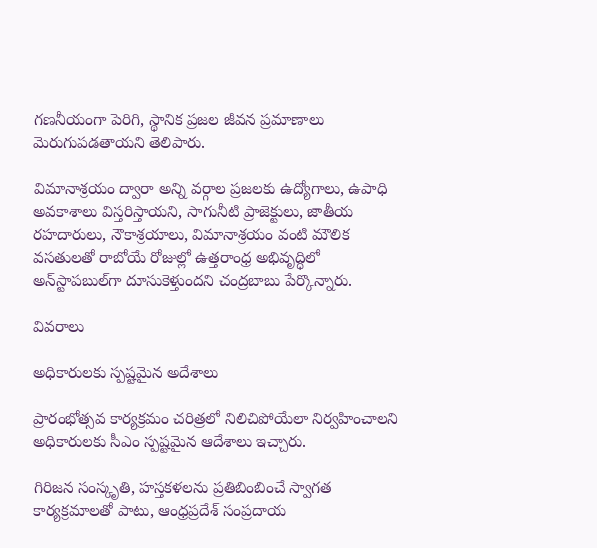గణనీయంగా పెరిగి, స్థానిక ప్రజల జీవన ప్రమాణాలు మెరుగుపడతాయని తెలిపారు.

విమానాశ్రయం ద్వారా అన్ని వర్గాల ప్రజలకు ఉద్యోగాలు, ఉపాధి అవకాశాలు విస్తరిస్తాయని, సాగునీటి ప్రాజెక్టులు, జాతీయ రహదారులు, నౌకాశ్రయాలు, విమానాశ్రయం వంటి మౌలిక వసతులతో రాబోయే రోజుల్లో ఉత్తరాంధ్ర అభివృద్ధిలో అన్‌స్టాపబుల్‌గా దూసుకెళ్తుందని చంద్రబాబు పేర్కొన్నారు.

వివరాలు

అధికారులకు స్పష్టమైన అదేశాలు

ప్రారంభోత్సవ కార్యక్రమం చరిత్రలో నిలిచిపోయేలా నిర్వహించాలని అధికారులకు సీఎం స్పష్టమైన ఆదేశాలు ఇచ్చారు.

గిరిజన సంస్కృతి, హస్తకళలను ప్రతిబింబించే స్వాగత కార్యక్రమాలతో పాటు, ఆంధ్రప్రదేశ్ సంప్రదాయ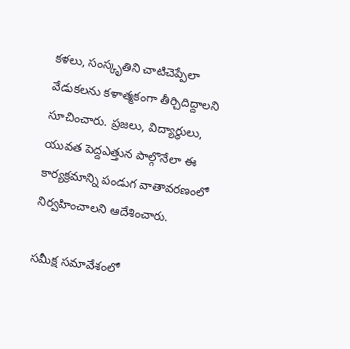కళలు, సంస్కృతిని చాటిచెప్పేలా వేడుకలను కళాత్మకంగా తీర్చిదిద్దాలని సూచించారు. ప్రజలు, విద్యార్థులు, యువత పెద్దఎత్తున పాల్గొనేలా ఈ కార్యక్రమాన్ని పండుగ వాతావరణంలో నిర్వహించాలని ఆదేశించారు.

సమీక్ష సమావేశంలో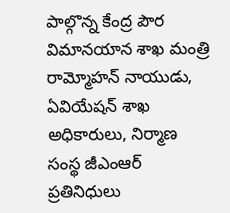పాల్గొన్న కేంద్ర పౌర విమానయాన శాఖ మంత్రి రామ్మోహన్ నాయుడు, ఏవియేషన్ శాఖ అధికారులు, నిర్మాణ సంస్థ జీఎంఆర్ ప్రతినిధులు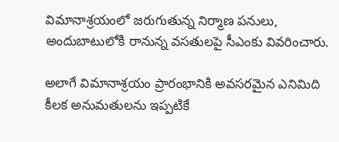విమానాశ్రయంలో జరుగుతున్న నిర్మాణ పనులు, అందుబాటులోకి రానున్న వసతులపై సీఎంకు వివరించారు.

అలాగే విమానాశ్రయం ప్రారంభానికి అవసరమైన ఎనిమిది కీలక అనుమతులను ఇప్పటికే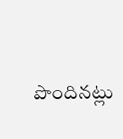పొందినట్లు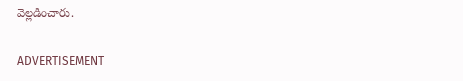వెల్లడించారు.

ADVERTISEMENT